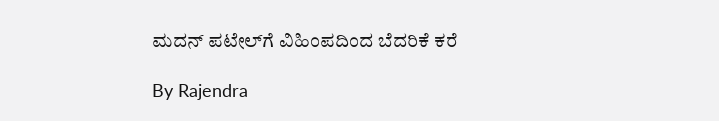ಮದನ್ ಪಟೇಲ್‌ಗೆ ವಿಹಿಂಪದಿಂದ ಬೆದರಿಕೆ ಕರೆ

By Rajendra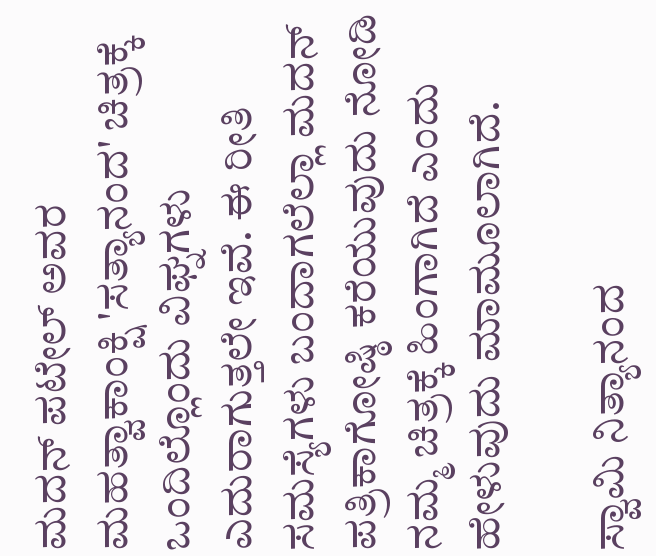ಮದನ್ ಪಟೇಲ್ ಅವರ ಮಹತ್ವಾಕಾಂಕ್ಷಿ 'ಸತ್ಯಾನಂದ' ಚಿತ್ರಕ್ಕೆ ಒಂದಿಲ್ಲೊಂದು ವಿಘ್ನಗಳು ಎದುರಾಗುತ್ತಲೇ ಇವೆ. ಈ ರೀತಿ ಸಮಸ್ಯೆಗಳು ಬಂದಾಗಲೆಲ್ಲಾ ಮದನ್ ಪತ್ರಿಕಾಗೋಷ್ಠಿ ಕರೆಯುವುದು ನೋಡಿ ನಮ್ಮ ಚಿತ್ರಕ್ಕೆ ಹಿಂಗಾಗಿದೆ ಎಂದು ಹೇಳುವುದು ಮಾಮೂಲಾಗಿದೆ.

ಸ್ವಾಮಿ ನಿತ್ಯಾನಂದ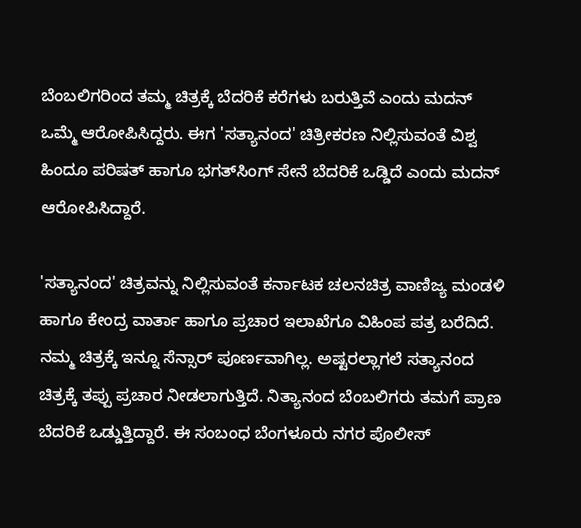ಬೆಂಬಲಿಗರಿಂದ ತಮ್ಮ ಚಿತ್ರಕ್ಕೆ ಬೆದರಿಕೆ ಕರೆಗಳು ಬರುತ್ತಿವೆ ಎಂದು ಮದನ್ ಒಮ್ಮೆ ಆರೋಪಿಸಿದ್ದರು. ಈಗ 'ಸತ್ಯಾನಂದ' ಚಿತ್ರೀಕರಣ ನಿಲ್ಲಿಸುವಂತೆ ವಿಶ್ವ ಹಿಂದೂ ಪರಿಷತ್ ಹಾಗೂ ಭಗತ್‌ಸಿಂಗ್ ಸೇನೆ ಬೆದರಿಕೆ ಒಡ್ಡಿದೆ ಎಂದು ಮದನ್ ಆರೋಪಿಸಿದ್ದಾರೆ.

'ಸತ್ಯಾನಂದ' ಚಿತ್ರವನ್ನು ನಿಲ್ಲಿಸುವಂತೆ ಕರ್ನಾಟಕ ಚಲನಚಿತ್ರ ವಾಣಿಜ್ಯ ಮಂಡಳಿ ಹಾಗೂ ಕೇಂದ್ರ ವಾರ್ತಾ ಹಾಗೂ ಪ್ರಚಾರ ಇಲಾಖೆಗೂ ವಿಹಿಂಪ ಪತ್ರ ಬರೆದಿದೆ. ನಮ್ಮ ಚಿತ್ರಕ್ಕೆ ಇನ್ನೂ ಸೆನ್ಸಾರ್ ಪೂರ್ಣವಾಗಿಲ್ಲ. ಅಷ್ಟರಲ್ಲಾಗಲೆ ಸತ್ಯಾನಂದ ಚಿತ್ರಕ್ಕೆ ತಪ್ಪು ಪ್ರಚಾರ ನೀಡಲಾಗುತ್ತಿದೆ. ನಿತ್ಯಾನಂದ ಬೆಂಬಲಿಗರು ತಮಗೆ ಪ್ರಾಣ ಬೆದರಿಕೆ ಒಡ್ಡುತ್ತಿದ್ದಾರೆ. ಈ ಸಂಬಂಧ ಬೆಂಗಳೂರು ನಗರ ಪೊಲೀಸ್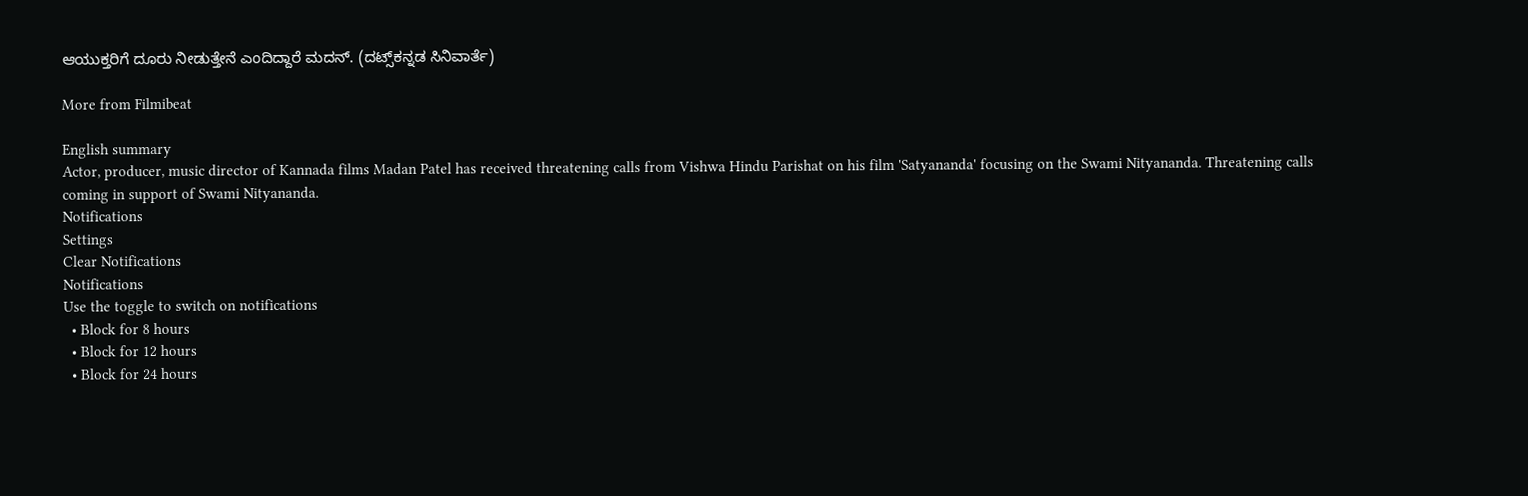ಆಯುಕ್ತರಿಗೆ ದೂರು ನೀಡುತ್ತೇನೆ ಎಂದಿದ್ದಾರೆ ಮದನ್. (ದಟ್ಸ್‌ಕನ್ನಡ ಸಿನಿವಾರ್ತೆ)

More from Filmibeat

English summary
Actor, producer, music director of Kannada films Madan Patel has received threatening calls from Vishwa Hindu Parishat on his film 'Satyananda' focusing on the Swami Nityananda. Threatening calls coming in support of Swami Nityananda.
Notifications
Settings
Clear Notifications
Notifications
Use the toggle to switch on notifications
  • Block for 8 hours
  • Block for 12 hours
  • Block for 24 hours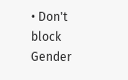• Don't block
Gender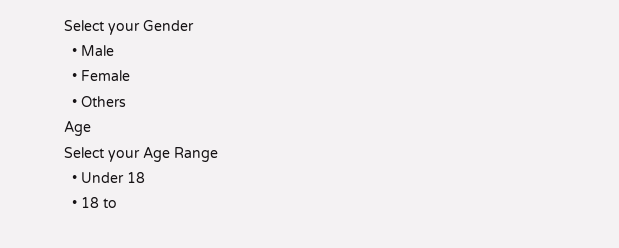Select your Gender
  • Male
  • Female
  • Others
Age
Select your Age Range
  • Under 18
  • 18 to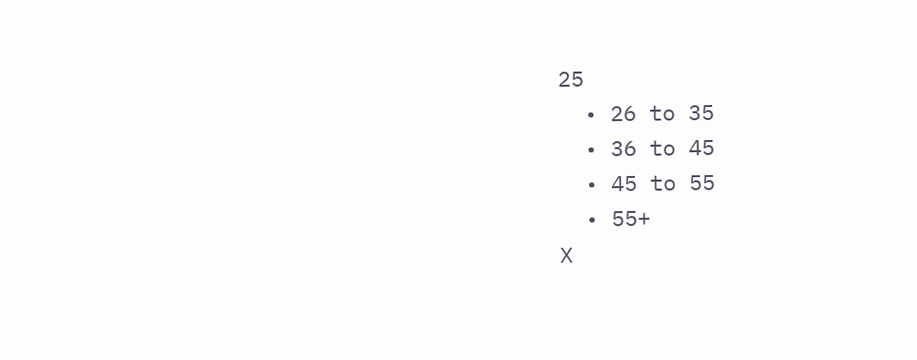25
  • 26 to 35
  • 36 to 45
  • 45 to 55
  • 55+
X